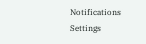Notifications
Settings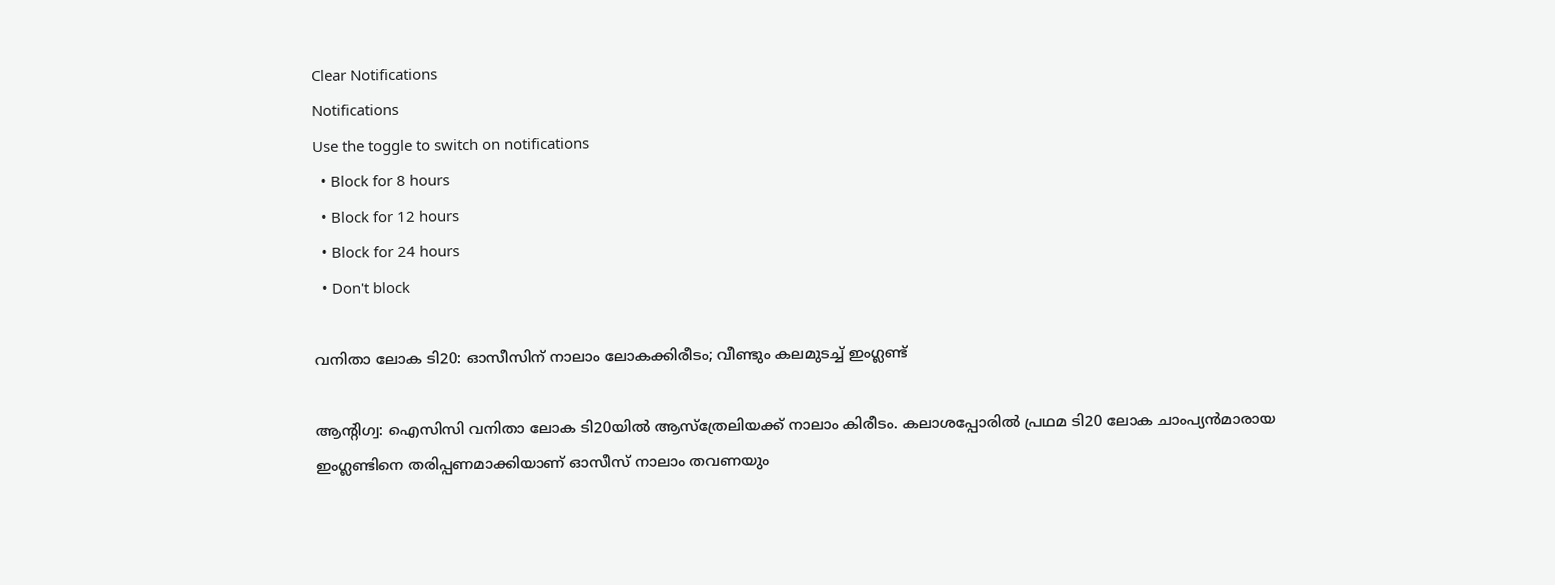Clear Notifications
Notifications
Use the toggle to switch on notifications
  • Block for 8 hours
  • Block for 12 hours
  • Block for 24 hours
  • Don't block

വനിതാ ലോക ടി20: ഓസീസിന് നാലാം ലോകക്കിരീടം; വീണ്ടും കലമുടച്ച് ഇംഗ്ലണ്ട്

ആന്റിഗ്വ: ഐസിസി വനിതാ ലോക ടി20യില്‍ ആസ്‌ത്രേലിയക്ക് നാലാം കിരീടം. കലാശപ്പോരില്‍ പ്രഥമ ടി20 ലോക ചാംപ്യന്‍മാരായ ഇംഗ്ലണ്ടിനെ തരിപ്പണമാക്കിയാണ് ഓസീസ് നാലാം തവണയും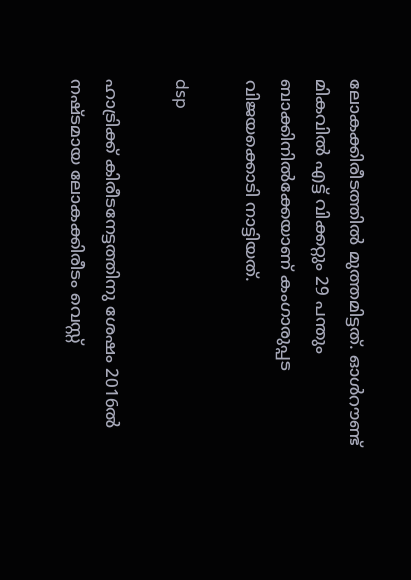ലോകക്കിരീടത്തില്‍ മുത്തമിട്ടത്. ഓള്‍റൗണ്ട് മികവില്‍ എട്ട് വിക്കറ്റും 29 പന്തും ബാക്കിനില്‍ക്കേയാണ് കംഗാരുപ്പട വിജയക്കൊടി നാട്ടിയത്.

dsp

ഹാട്രിക്ക് കിരീടനേട്ടത്തിനു ശേഷം 2016ല്‍ നഷ്ടമായ ലോകക്കിരീടം വെസ്റ്റ്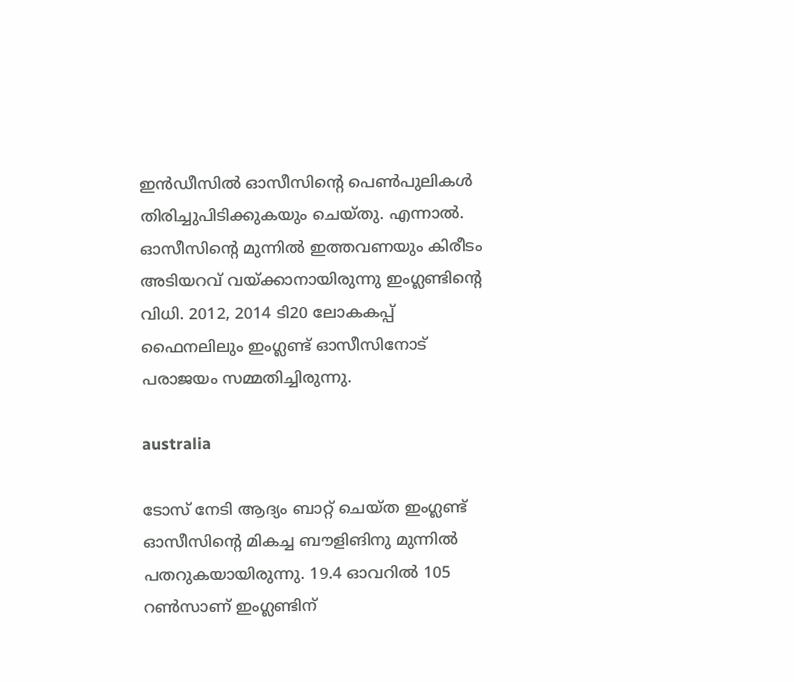ഇന്‍ഡീസില്‍ ഓസീസിന്റെ പെണ്‍പുലികള്‍ തിരിച്ചുപിടിക്കുകയും ചെയ്തു. എന്നാല്‍. ഓസീസിന്റെ മുന്നില്‍ ഇത്തവണയും കിരീടം അടിയറവ് വയ്ക്കാനായിരുന്നു ഇംഗ്ലണ്ടിന്റെ വിധി. 2012, 2014 ടി20 ലോകകപ്പ് ഫൈനലിലും ഇംഗ്ലണ്ട് ഓസീസിനോട് പരാജയം സമ്മതിച്ചിരുന്നു.

australia

ടോസ് നേടി ആദ്യം ബാറ്റ് ചെയ്ത ഇംഗ്ലണ്ട് ഓസീസിന്റെ മികച്ച ബൗളിങിനു മുന്നില്‍ പതറുകയായിരുന്നു. 19.4 ഓവറില്‍ 105 റണ്‍സാണ് ഇംഗ്ലണ്ടിന്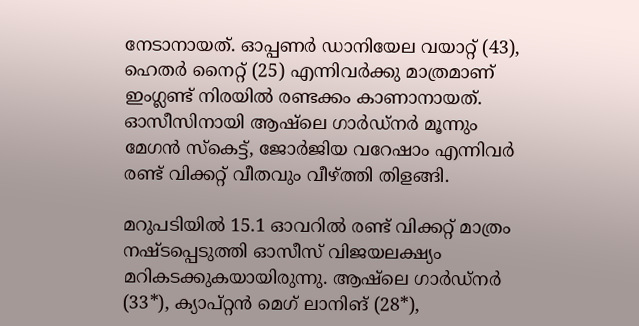നേടാനായത്. ഓപ്പണര്‍ ഡാനിയേല വയാറ്റ് (43), ഹെതര്‍ നൈറ്റ് (25) എന്നിവര്‍ക്കു മാത്രമാണ് ഇംഗ്ലണ്ട് നിരയില്‍ രണ്ടക്കം കാണാനായത്. ഓസീസിനായി ആഷ്‌ലെ ഗാര്‍ഡ്‌നര്‍ മൂന്നും മേഗന്‍ സ്‌കെട്ട്, ജോര്‍ജിയ വറേഷാം എന്നിവര്‍ രണ്ട് വിക്കറ്റ് വീതവും വീഴ്ത്തി തിളങ്ങി.

മറുപടിയില്‍ 15.1 ഓവറില്‍ രണ്ട് വിക്കറ്റ് മാത്രം നഷ്ടപ്പെടുത്തി ഓസീസ് വിജയലക്ഷ്യം മറികടക്കുകയായിരുന്നു. ആഷ്‌ലെ ഗാര്‍ഡ്‌നര്‍ (33*), ക്യാപ്റ്റന്‍ മെഗ് ലാനിങ് (28*),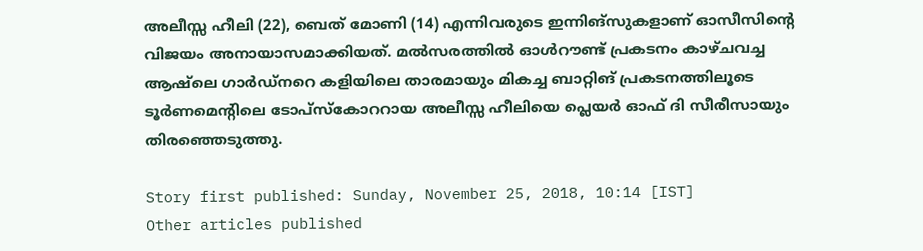അലീസ്സ ഹീലി (22), ബെത് മോണി (14) എന്നിവരുടെ ഇന്നിങ്‌സുകളാണ് ഓസീസിന്റെ വിജയം അനായാസമാക്കിയത്. മല്‍സരത്തില്‍ ഓള്‍റൗണ്ട് പ്രകടനം കാഴ്ചവച്ച ആഷ്‌ലെ ഗാര്‍ഡ്‌നറെ കളിയിലെ താരമായും മികച്ച ബാറ്റിങ് പ്രകടനത്തിലൂടെ ടൂര്‍ണമെന്റിലെ ടോപ്‌സ്‌കോററായ അലീസ്സ ഹീലിയെ പ്ലെയര്‍ ഓഫ് ദി സീരീസായും തിരഞ്ഞെടുത്തു.

Story first published: Sunday, November 25, 2018, 10:14 [IST]
Other articles published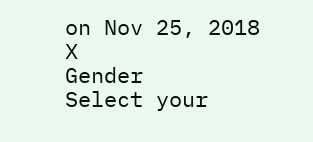on Nov 25, 2018
X
Gender
Select your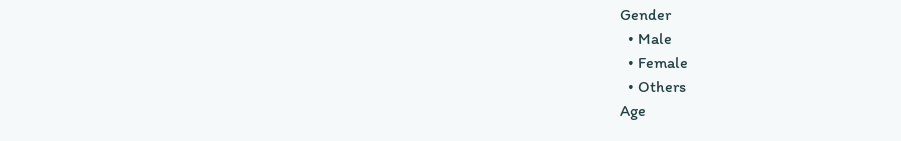Gender
  • Male
  • Female
  • Others
Age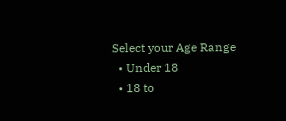Select your Age Range
  • Under 18
  • 18 to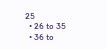25
  • 26 to 35
  • 36 to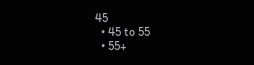45
  • 45 to 55
  • 55+